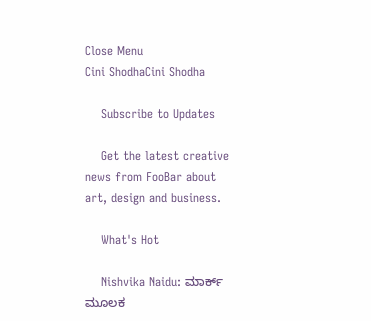Close Menu
Cini ShodhaCini Shodha

    Subscribe to Updates

    Get the latest creative news from FooBar about art, design and business.

    What's Hot

    Nishvika Naidu: ಮಾರ್ಕ್ ಮೂಲಕ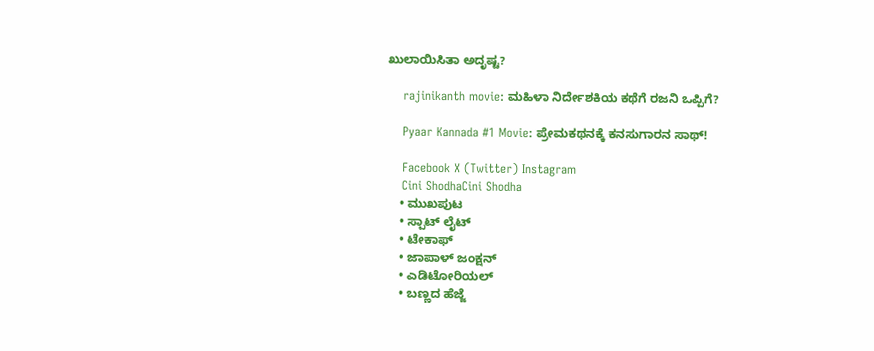ಖುಲಾಯಿಸಿತಾ ಅದೃಷ್ಟ?

    rajinikanth movie: ಮಹಿಳಾ ನಿರ್ದೇಶಕಿಯ ಕಥೆಗೆ ರಜನಿ ಒಪ್ಪಿಗೆ?

    Pyaar Kannada #1 Movie: ಪ್ರೇಮಕಥನಕ್ಕೆ ಕನಸುಗಾರನ ಸಾಥ್!

    Facebook X (Twitter) Instagram
    Cini ShodhaCini Shodha
    • ಮುಖಪುಟ
    • ಸ್ಪಾಟ್ ಲೈಟ್
    • ಟೇಕಾಫ್
    • ಜಾಪಾಳ್ ಜಂಕ್ಷನ್
    • ಎಡಿಟೋರಿಯಲ್
    • ಬಣ್ಣದ ಹೆಜ್ಜೆ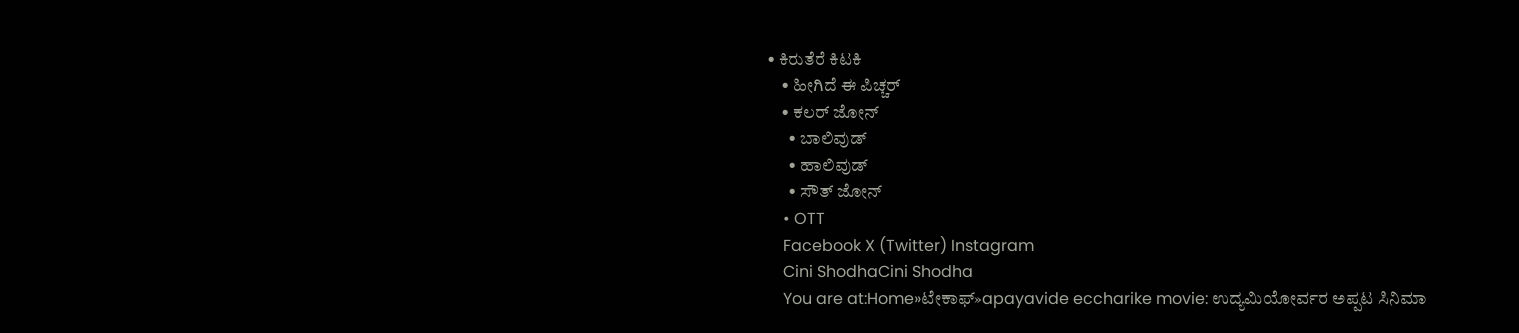• ಕಿರುತೆರೆ ಕಿಟಕಿ
    • ಹೀಗಿದೆ ಈ ಪಿಚ್ಚರ್
    • ಕಲರ್ ಜೋನ್
      • ಬಾಲಿವುಡ್
      • ಹಾಲಿವುಡ್
      • ಸೌತ್ ಜೋನ್
    • OTT
    Facebook X (Twitter) Instagram
    Cini ShodhaCini Shodha
    You are at:Home»ಟೇಕಾಫ್»apayavide eccharike movie: ಉದ್ಯಮಿಯೋರ್ವರ ಅಪ್ಪಟ ಸಿನಿಮಾ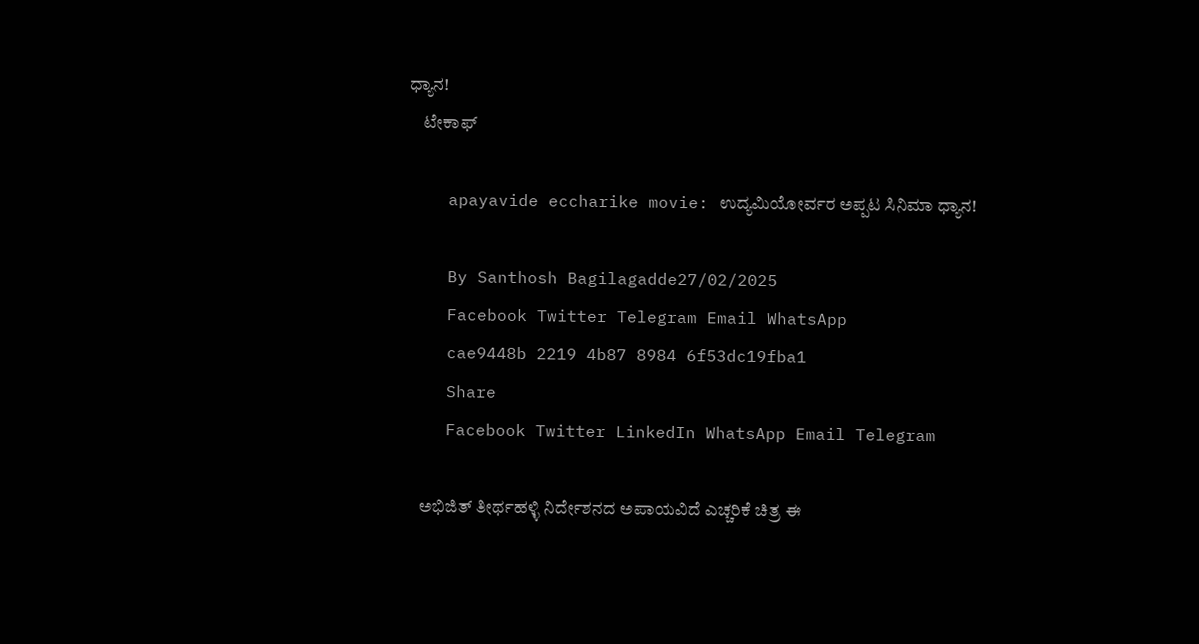ಧ್ಯಾನ!
    ಟೇಕಾಫ್

    apayavide eccharike movie: ಉದ್ಯಮಿಯೋರ್ವರ ಅಪ್ಪಟ ಸಿನಿಮಾ ಧ್ಯಾನ!

    By Santhosh Bagilagadde27/02/2025
    Facebook Twitter Telegram Email WhatsApp
    cae9448b 2219 4b87 8984 6f53dc19fba1
    Share
    Facebook Twitter LinkedIn WhatsApp Email Telegram

    ಅಭಿಜಿತ್ ತೀರ್ಥಹಳ್ಳಿ ನಿರ್ದೇಶನದ ಅಪಾಯವಿದೆ ಎಚ್ಚರಿಕೆ ಚಿತ್ರ ಈ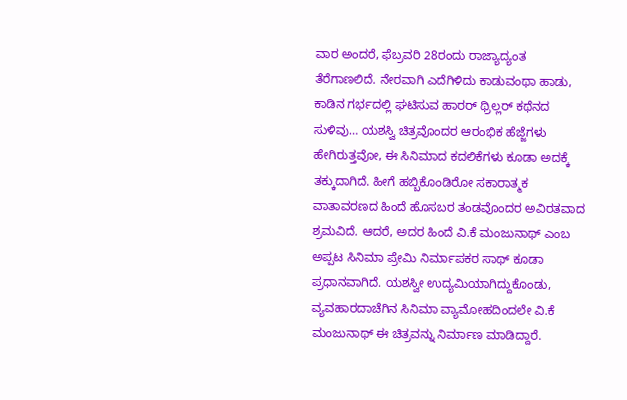ವಾರ ಅಂದರೆ, ಫೆಬ್ರವರಿ 28ರಂದು ರಾಜ್ಯಾದ್ಯಂತ ತೆರೆಗಾಣಲಿದೆ. ನೇರವಾಗಿ ಎದೆಗಿಳಿದು ಕಾಡುವಂಥಾ ಹಾಡು, ಕಾಡಿನ ಗರ್ಭದಲ್ಲಿ ಘಟಿಸುವ ಹಾರರ್ ಥ್ರಿಲ್ಲರ್ ಕಥೆನದ ಸುಳಿವು… ಯಶಸ್ವಿ ಚಿತ್ರವೊಂದರ ಆರಂಭಿಕ ಹೆಜ್ಜೆಗಳು ಹೇಗಿರುತ್ತವೋ, ಈ ಸಿನಿಮಾದ ಕದಲಿಕೆಗಳು ಕೂಡಾ ಅದಕ್ಕೆ ತಕ್ಕುದಾಗಿದೆ. ಹೀಗೆ ಹಬ್ಬಿಕೊಂಡಿರೋ ಸಕಾರಾತ್ಮಕ ವಾತಾವರಣದ ಹಿಂದೆ ಹೊಸಬರ ತಂಡವೊಂದರ ಅವಿರತವಾದ ಶ್ರಮವಿದೆ. ಆದರೆ, ಅದರ ಹಿಂದೆ ವಿ.ಕೆ ಮಂಜುನಾಥ್ ಎಂಬ ಅಪ್ಪಟ ಸಿನಿಮಾ ಪ್ರೇಮಿ ನಿರ್ಮಾಪಕರ ಸಾಥ್ ಕೂಡಾ ಪ್ರಧಾನವಾಗಿದೆ. ಯಶಸ್ವೀ ಉದ್ಯಮಿಯಾಗಿದ್ದುಕೊಂಡು, ವ್ಯವಹಾರದಾಚೆಗಿನ ಸಿನಿಮಾ ವ್ಯಾಮೋಹದಿಂದಲೇ ವಿ.ಕೆ ಮಂಜುನಾಥ್ ಈ ಚಿತ್ರವನ್ನು ನಿರ್ಮಾಣ ಮಾಡಿದ್ದಾರೆ.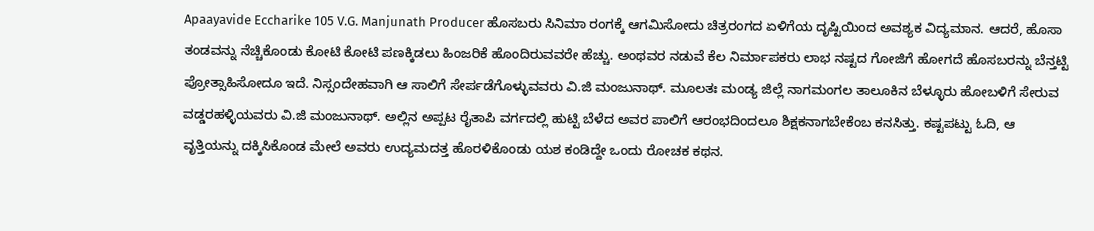Apaayavide Eccharike 105 V.G. Manjunath Producer ಹೊಸಬರು ಸಿನಿಮಾ ರಂಗಕ್ಕೆ ಆಗಮಿಸೋದು ಚಿತ್ರರಂಗದ ಏಳಿಗೆಯ ದೃಷ್ಟಿಯಿಂದ ಅವಶ್ಯಕ ವಿದ್ಯಮಾನ. ಆದರೆ, ಹೊಸಾ ತಂಡವನ್ನು ನೆಚ್ಚಿಕೊಂಡು ಕೋಟಿ ಕೋಟಿ ಪಣಕ್ಕಿಡಲು ಹಿಂಜರಿಕೆ ಹೊಂದಿರುವವರೇ ಹೆಚ್ಚು. ಅಂಥವರ ನಡುವೆ ಕೆಲ ನಿರ್ಮಾಪಕರು ಲಾಭ ನಷ್ಟದ ಗೋಜಿಗೆ ಹೋಗದೆ ಹೊಸಬರನ್ನು ಬೆನ್ತಟ್ಟಿ ಪ್ರೋತ್ಸಾಹಿಸೋದೂ ಇದೆ. ನಿಸ್ಸಂದೇಹವಾಗಿ ಆ ಸಾಲಿಗೆ ಸೇರ್ಪಡೆಗೊಳ್ಳುವವರು ವಿ.ಜಿ ಮಂಜುನಾಥ್. ಮೂಲತಃ ಮಂಡ್ಯ ಜಿಲ್ಲೆ ನಾಗಮಂಗಲ ತಾಲೂಕಿನ ಬೆಳ್ಳೂರು ಹೋಬಳಿಗೆ ಸೇರುವ ವಡ್ಡರಹಳ್ಳಿಯವರು ವಿ.ಜಿ ಮಂಜುನಾಥ್. ಅಲ್ಲಿನ ಅಪ್ಪಟ ರೈತಾಪಿ ವರ್ಗದಲ್ಲಿ ಹುಟ್ಟಿ ಬೆಳೆದ ಅವರ ಪಾಲಿಗೆ ಆರಂಭದಿಂದಲೂ ಶಿಕ್ಷಕನಾಗಬೇಕೆಂಬ ಕನಸಿತ್ತು. ಕಷ್ಟಪಟ್ಟು ಓದಿ, ಆ ವೃತ್ತಿಯನ್ನು ದಕ್ಕಿಸಿಕೊಂಡ ಮೇಲೆ ಅವರು ಉದ್ಯಮದತ್ತ ಹೊರಳಿಕೊಂಡು ಯಶ ಕಂಡಿದ್ದೇ ಒಂದು ರೋಚಕ ಕಥನ.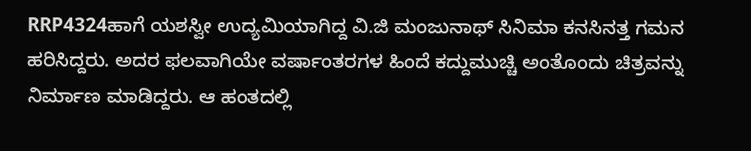RRP4324ಹಾಗೆ ಯಶಸ್ವೀ ಉದ್ಯಮಿಯಾಗಿದ್ದ ವಿ.ಜಿ ಮಂಜುನಾಥ್ ಸಿನಿಮಾ ಕನಸಿನತ್ತ ಗಮನ ಹರಿಸಿದ್ದರು. ಅದರ ಫಲವಾಗಿಯೇ ವರ್ಷಾಂತರಗಳ ಹಿಂದೆ ಕದ್ದುಮುಚ್ಚಿ ಅಂತೊಂದು ಚಿತ್ರವನ್ನು ನಿರ್ಮಾಣ ಮಾಡಿದ್ದರು. ಆ ಹಂತದಲ್ಲಿ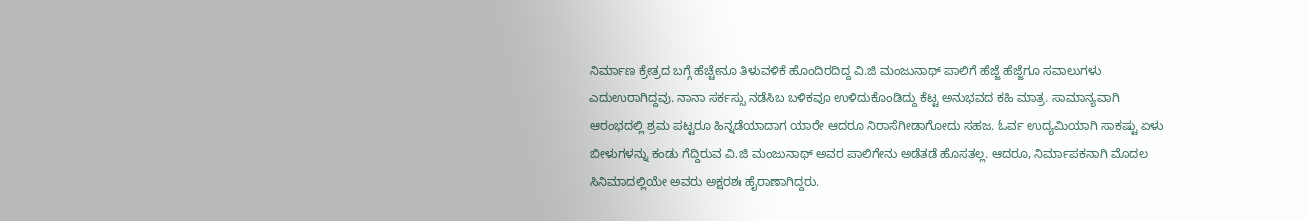ನಿರ್ಮಾಣ ಕ್ರೇತ್ರದ ಬಗ್ಗೆ ಹೆಚ್ಚೇನೂ ತಿಳುವಳಿಕೆ ಹೊಂದಿರದಿದ್ದ ವಿ.ಜಿ ಮಂಜುನಾಥ್ ಪಾಲಿಗೆ ಹೆಜ್ಜೆ ಹೆಜ್ಜೆಗೂ ಸವಾಲುಗಳು ಎದುಉರಾಗಿದ್ದವು. ನಾನಾ ಸರ್ಕಸ್ಸು ನಡೆಸಿಬ ಬಳಿಕವೂ ಉಳಿದುಕೊಂಡಿದ್ದು ಕೆಟ್ಟ ಅನುಭವದ ಕಹಿ ಮಾತ್ರ. ಸಾಮಾನ್ಯವಾಗಿ ಆರಂಭದಲ್ಲಿ ಶ್ರಮ ಪಟ್ಟರೂ ಹಿನ್ನಡೆಯಾದಾಗ ಯಾರೇ ಆದರೂ ನಿರಾಸೆಗೀಡಾಗೋದು ಸಹಜ. ಓರ್ವ ಉದ್ಯಮಿಯಾಗಿ ಸಾಕಷ್ಟು ಏಳು ಬೀಳುಗಳನ್ನು ಕಂಡು ಗೆದ್ದಿರುವ ವಿ.ಜಿ ಮಂಜುನಾಥ್ ಅವರ ಪಾಲಿಗೇನು ಅಡೆತಡೆ ಹೊಸತಲ್ಲ. ಆದರೂ, ನಿರ್ಮಾಪಕನಾಗಿ ಮೊದಲ ಸಿನಿಮಾದಲ್ಲಿಯೇ ಅವರು ಅಕ್ಷರಶಃ ಹೈರಾಣಾಗಿದ್ದರು.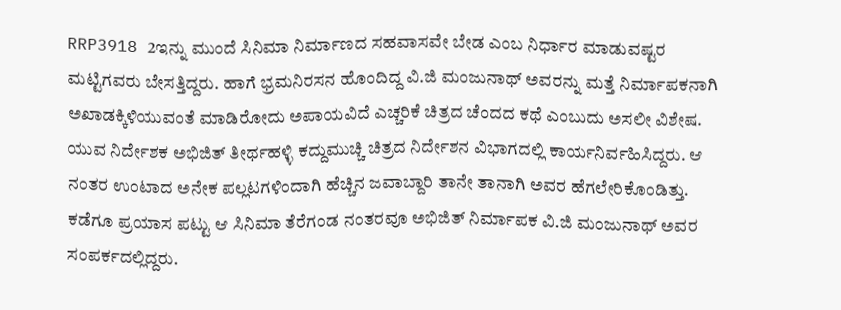RRP3918 2ಇನ್ನು ಮುಂದೆ ಸಿನಿಮಾ ನಿರ್ಮಾಣದ ಸಹವಾಸವೇ ಬೇಡ ಎಂಬ ನಿರ್ಧಾರ ಮಾಡುವಷ್ಟರ ಮಟ್ಟಿಗವರು ಬೇಸತ್ತಿದ್ದರು. ಹಾಗೆ ಭ್ರಮನಿರಸನ ಹೊಂದಿದ್ದ ವಿ.ಜಿ ಮಂಜುನಾಥ್ ಅವರನ್ನು ಮತ್ತೆ ನಿರ್ಮಾಪಕನಾಗಿ ಅಖಾಡಕ್ಕಿಳಿಯುವಂತೆ ಮಾಡಿರೋದು ಅಪಾಯವಿದೆ ಎಚ್ಚರಿಕೆ ಚಿತ್ರದ ಚೆಂದದ ಕಥೆ ಎಂಬುದು ಅಸಲೀ ವಿಶೇಷ. ಯುವ ನಿರ್ದೇಶಕ ಅಭಿಜಿತ್ ತೀರ್ಥಹಳ್ಳಿ ಕದ್ದುಮುಚ್ಚಿ ಚಿತ್ರದ ನಿರ್ದೇಶನ ವಿಭಾಗದಲ್ಲಿ ಕಾರ್ಯನಿರ್ವಹಿಸಿದ್ದರು. ಆ ನಂತರ ಉಂಟಾದ ಅನೇಕ ಪಲ್ಲಟಗಳಿಂದಾಗಿ ಹೆಚ್ಚಿನ ಜವಾಬ್ದಾರಿ ತಾನೇ ತಾನಾಗಿ ಅವರ ಹೆಗಲೇರಿಕೊಂಡಿತ್ತು. ಕಡೆಗೂ ಪ್ರಯಾಸ ಪಟ್ಟು ಆ ಸಿನಿಮಾ ತೆರೆಗಂಡ ನಂತರವೂ ಅಭಿಜಿತ್ ನಿರ್ಮಾಪಕ ವಿ.ಜಿ ಮಂಜುನಾಥ್ ಅವರ ಸಂಪರ್ಕದಲ್ಲಿದ್ದರು.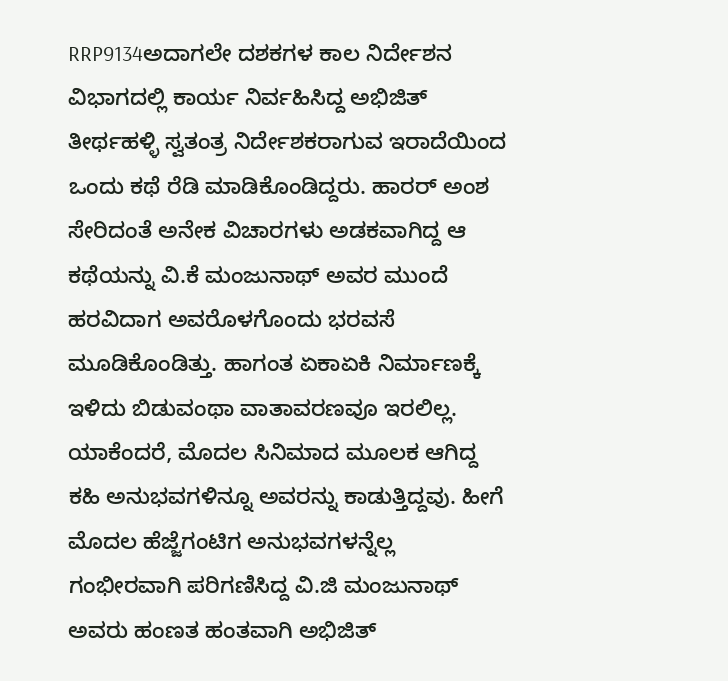RRP9134ಅದಾಗಲೇ ದಶಕಗಳ ಕಾಲ ನಿರ್ದೇಶನ ವಿಭಾಗದಲ್ಲಿ ಕಾರ್ಯ ನಿರ್ವಹಿಸಿದ್ದ ಅಭಿಜಿತ್ ತೀರ್ಥಹಳ್ಳಿ ಸ್ವತಂತ್ರ ನಿರ್ದೇಶಕರಾಗುವ ಇರಾದೆಯಿಂದ ಒಂದು ಕಥೆ ರೆಡಿ ಮಾಡಿಕೊಂಡಿದ್ದರು. ಹಾರರ್ ಅಂಶ ಸೇರಿದಂತೆ ಅನೇಕ ವಿಚಾರಗಳು ಅಡಕವಾಗಿದ್ದ ಆ ಕಥೆಯನ್ನು ವಿ.ಕೆ ಮಂಜುನಾಥ್ ಅವರ ಮುಂದೆ ಹರವಿದಾಗ ಅವರೊಳಗೊಂದು ಭರವಸೆ ಮೂಡಿಕೊಂಡಿತ್ತು. ಹಾಗಂತ ಏಕಾಏಕಿ ನಿರ್ಮಾಣಕ್ಕೆ ಇಳಿದು ಬಿಡುವಂಥಾ ವಾತಾವರಣವೂ ಇರಲಿಲ್ಲ. ಯಾಕೆಂದರೆ, ಮೊದಲ ಸಿನಿಮಾದ ಮೂಲಕ ಆಗಿದ್ದ ಕಹಿ ಅನುಭವಗಳಿನ್ನೂ ಅವರನ್ನು ಕಾಡುತ್ತಿದ್ದವು. ಹೀಗೆ ಮೊದಲ ಹೆಜ್ಜೆಗಂಟಿಗ ಅನುಭವಗಳನ್ನೆಲ್ಲ ಗಂಭೀರವಾಗಿ ಪರಿಗಣಿಸಿದ್ದ ವಿ.ಜಿ ಮಂಜುನಾಥ್ ಅವರು ಹಂಣತ ಹಂತವಾಗಿ ಅಭಿಜಿತ್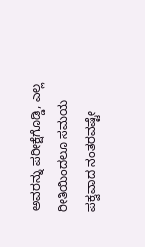ಅವರನ್ನು ಪರೀಕ್ಷೆಗೊಡ್ಡಿ, ಎಲ್ಲ ರೀತಿಯಿಂದಲೂ ಸಮಯ ಪಕ್ವವಾದ ನಂತರವಷ್ಟೇ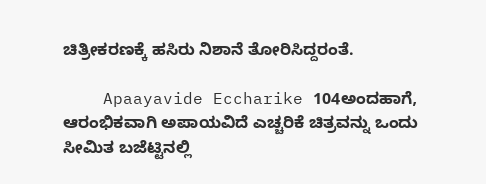ಚಿತ್ರೀಕರಣಕ್ಕೆ ಹಸಿರು ನಿಶಾನೆ ತೋರಿಸಿದ್ದರಂತೆ.

    Apaayavide Eccharike 104ಅಂದಹಾಗೆ, ಆರಂಭಿಕವಾಗಿ ಅಪಾಯವಿದೆ ಎಚ್ಚರಿಕೆ ಚಿತ್ರವನ್ನು ಒಂದು ಸೀಮಿತ ಬಜೆಟ್ಟಿನಲ್ಲಿ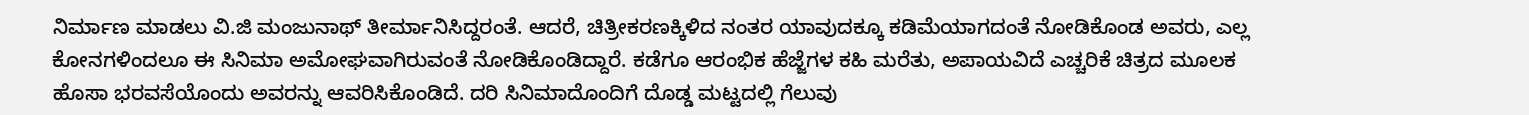ನಿರ್ಮಾಣ ಮಾಡಲು ವಿ.ಜಿ ಮಂಜುನಾಥ್ ತೀರ್ಮಾನಿಸಿದ್ದರಂತೆ. ಆದರೆ, ಚಿತ್ರೀಕರಣಕ್ಕಿಳಿದ ನಂತರ ಯಾವುದಕ್ಕೂ ಕಡಿಮೆಯಾಗದಂತೆ ನೋಡಿಕೊಂಡ ಅವರು, ಎಲ್ಲ ಕೋನಗಳಿಂದಲೂ ಈ ಸಿನಿಮಾ ಅಮೋಘವಾಗಿರುವಂತೆ ನೋಡಿಕೊಂಡಿದ್ದಾರೆ. ಕಡೆಗೂ ಆರಂಭಿಕ ಹೆಜ್ಜೆಗಳ ಕಹಿ ಮರೆತು, ಅಪಾಯವಿದೆ ಎಚ್ಚರಿಕೆ ಚಿತ್ರದ ಮೂಲಕ ಹೊಸಾ ಭರವಸೆಯೊಂದು ಅವರನ್ನು ಆವರಿಸಿಕೊಂಡಿದೆ. ದರಿ ಸಿನಿಮಾದೊಂದಿಗೆ ದೊಡ್ಡ ಮಟ್ಟದಲ್ಲಿ ಗೆಲುವು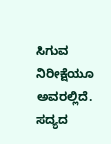ಸಿಗುವ ನಿರೀಕ್ಷೆಯೂ ಅವರಲ್ಲಿದೆ. ಸದ್ಯದ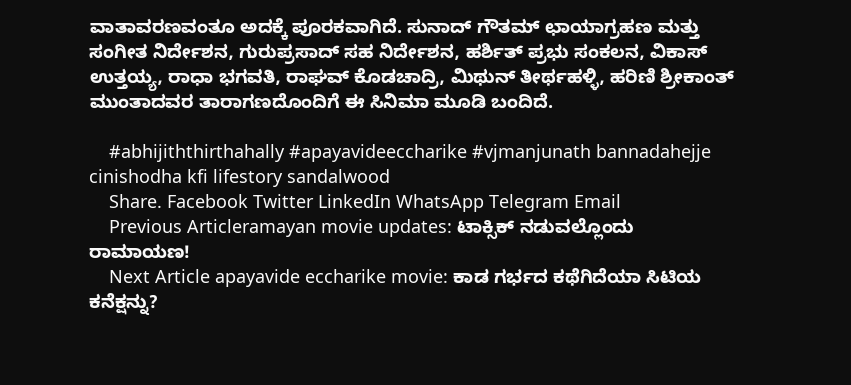ವಾತಾವರಣವಂತೂ ಅದಕ್ಕೆ ಪೂರಕವಾಗಿದೆ. ಸುನಾದ್ ಗೌತಮ್ ಛಾಯಾಗ್ರಹಣ ಮತ್ತು ಸಂಗೀತ ನಿರ್ದೇಶನ, ಗುರುಪ್ರಸಾದ್ ಸಹ ನಿರ್ದೇಶನ, ಹರ್ಶಿತ್ ಪ್ರಭು ಸಂಕಲನ, ವಿಕಾಸ್ ಉತ್ತಯ್ಯ, ರಾಧಾ ಭಗವತಿ, ರಾಘವ್ ಕೊಡಚಾದ್ರಿ, ಮಿಥುನ್ ತೀರ್ಥಹಳ್ಳಿ, ಹರಿಣಿ ಶ್ರೀಕಾಂತ್ ಮುಂತಾದವರ ತಾರಾಗಣದೊಂದಿಗೆ ಈ ಸಿನಿಮಾ ಮೂಡಿ ಬಂದಿದೆ.

    #abhijiththirthahally #apayavideeccharike #vjmanjunath bannadahejje cinishodha kfi lifestory sandalwood
    Share. Facebook Twitter LinkedIn WhatsApp Telegram Email
    Previous Articleramayan movie updates: ಟಾಕ್ಸಿಕ್ ನಡುವಲ್ಲೊಂದು ರಾಮಾಯಣ!
    Next Article apayavide eccharike movie: ಕಾಡ ಗರ್ಭದ ಕಥೆಗಿದೆಯಾ ಸಿಟಿಯ ಕನೆಕ್ಷನ್ನು?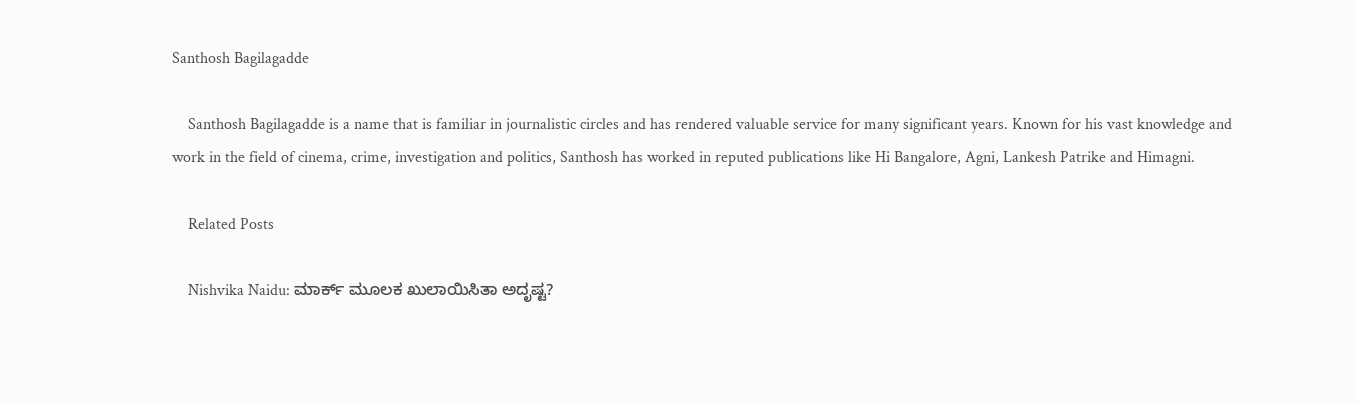Santhosh Bagilagadde

    Santhosh Bagilagadde is a name that is familiar in journalistic circles and has rendered valuable service for many significant years. Known for his vast knowledge and work in the field of cinema, crime, investigation and politics, Santhosh has worked in reputed publications like Hi Bangalore, Agni, Lankesh Patrike and Himagni.

    Related Posts

    Nishvika Naidu: ಮಾರ್ಕ್ ಮೂಲಕ ಖುಲಾಯಿಸಿತಾ ಅದೃಷ್ಟ?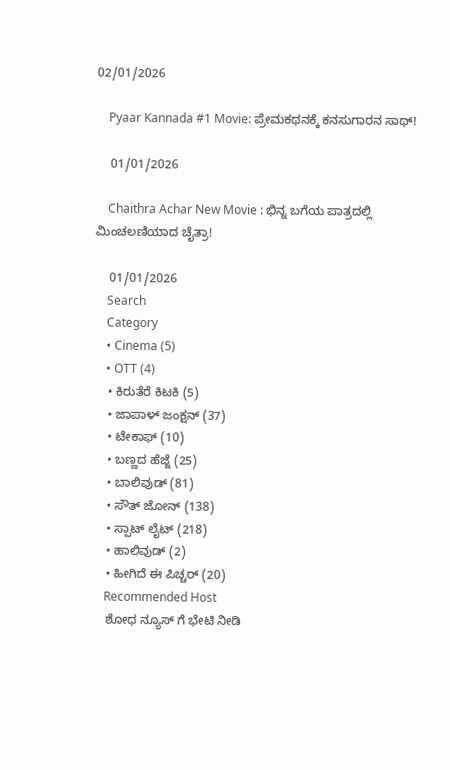02/01/2026

    Pyaar Kannada #1 Movie: ಪ್ರೇಮಕಥನಕ್ಕೆ ಕನಸುಗಾರನ ಸಾಥ್!

    01/01/2026

    Chaithra Achar New Movie : ಭಿನ್ನ ಬಗೆಯ ಪಾತ್ರದಲ್ಲಿ ಮಿಂಚಲಣಿಯಾದ ಚೈತ್ರಾ!

    01/01/2026
    Search
    Category
    • Cinema (5)
    • OTT (4)
    • ಕಿರುತೆರೆ ಕಿಟಕಿ (5)
    • ಜಾಪಾಳ್ ಜಂಕ್ಷನ್ (37)
    • ಟೇಕಾಫ್ (10)
    • ಬಣ್ಣದ ಹೆಜ್ಜೆ (25)
    • ಬಾಲಿವುಡ್ (81)
    • ಸೌತ್ ಜೋನ್ (138)
    • ಸ್ಪಾಟ್ ಲೈಟ್ (218)
    • ಹಾಲಿವುಡ್ (2)
    • ಹೀಗಿದೆ ಈ ಪಿಚ್ಚರ್ (20)
    Recommended Host
    ಶೋಧ ನ್ಯೂಸ್ ಗೆ ಭೇಟಿ ನೀಡಿ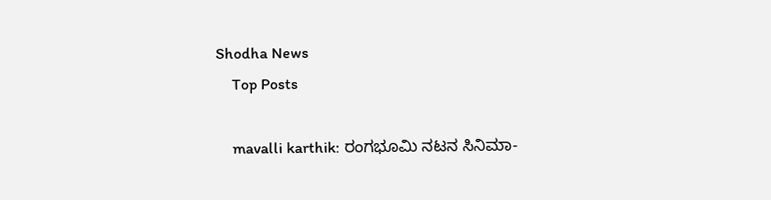Shodha News
    Top Posts

    mavalli karthik: ರಂಗಭೂಮಿ ನಟನ ಸಿನಿಮಾ-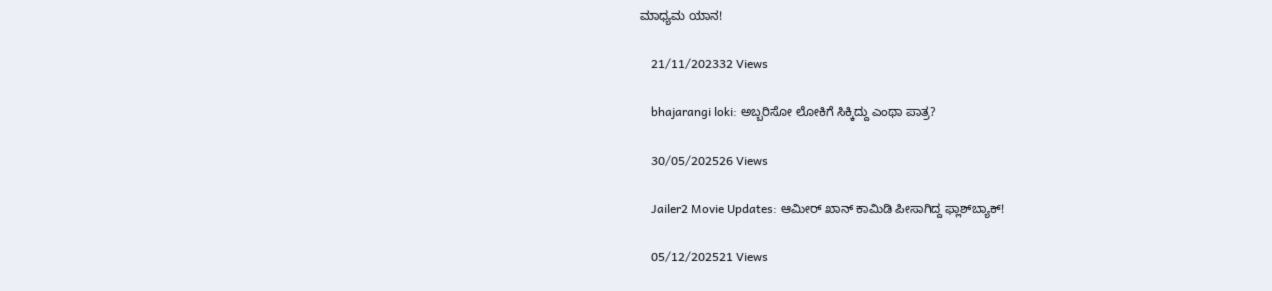ಮಾಧ್ಯಮ ಯಾನ!

    21/11/202332 Views

    bhajarangi loki: ಅಬ್ಬರಿಸೋ ಲೋಕಿಗೆ ಸಿಕ್ಕಿದ್ದು ಎಂಥಾ ಪಾತ್ರ?

    30/05/202526 Views

    Jailer2 Movie Updates: ಆಮೀರ್ ಖಾನ್ ಕಾಮಿಡಿ ಪೀಸಾಗಿದ್ದ ಫ್ಲಾಶ್‌ಬ್ಯಾಕ್!

    05/12/202521 Views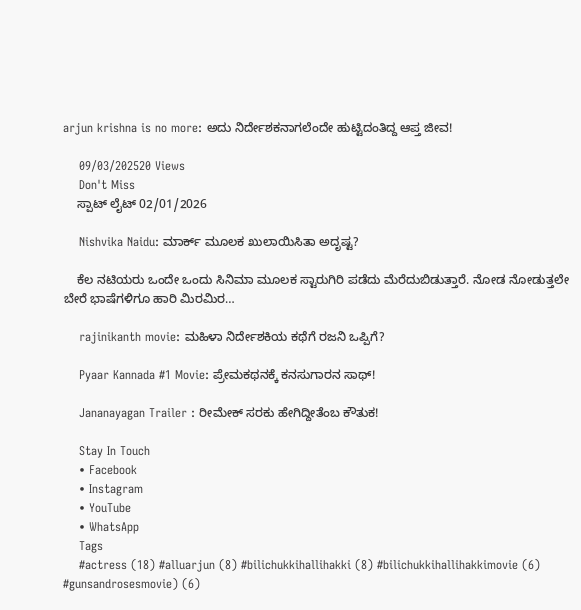arjun krishna is no more: ಅದು ನಿರ್ದೇಶಕನಾಗಲೆಂದೇ ಹುಟ್ಟಿದಂತಿದ್ದ ಆಪ್ತ ಜೀವ!

    09/03/202520 Views
    Don't Miss
    ಸ್ಪಾಟ್ ಲೈಟ್ 02/01/2026

    Nishvika Naidu: ಮಾರ್ಕ್ ಮೂಲಕ ಖುಲಾಯಿಸಿತಾ ಅದೃಷ್ಟ?

    ಕೆಲ ನಟಿಯರು ಒಂದೇ ಒಂದು ಸಿನಿಮಾ ಮೂಲಕ ಸ್ಟಾರುಗಿರಿ ಪಡೆದು ಮೆರೆದುಬಿಡುತ್ತಾರೆ. ನೋಡ ನೋಡುತ್ತಲೇ ಬೇರೆ ಭಾಷೆಗಳಿಗೂ ಹಾರಿ ಮಿರಮಿರ…

    rajinikanth movie: ಮಹಿಳಾ ನಿರ್ದೇಶಕಿಯ ಕಥೆಗೆ ರಜನಿ ಒಪ್ಪಿಗೆ?

    Pyaar Kannada #1 Movie: ಪ್ರೇಮಕಥನಕ್ಕೆ ಕನಸುಗಾರನ ಸಾಥ್!

    Jananayagan Trailer : ರೀಮೇಕ್ ಸರಕು ಹೇಗಿದ್ದೀತೆಂಬ ಕೌತುಕ!

    Stay In Touch
    • Facebook
    • Instagram
    • YouTube
    • WhatsApp
    Tags
    #actress (18) #alluarjun (8) #bilichukkihallihakki (8) #bilichukkihallihakkimovie (6) #gunsandrosesmovie) (6)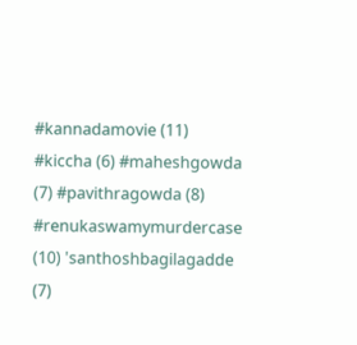#kannadamovie (11) #kiccha (6) #maheshgowda (7) #pavithragowda (8) #renukaswamymurdercase (10) 'santhoshbagilagadde (7)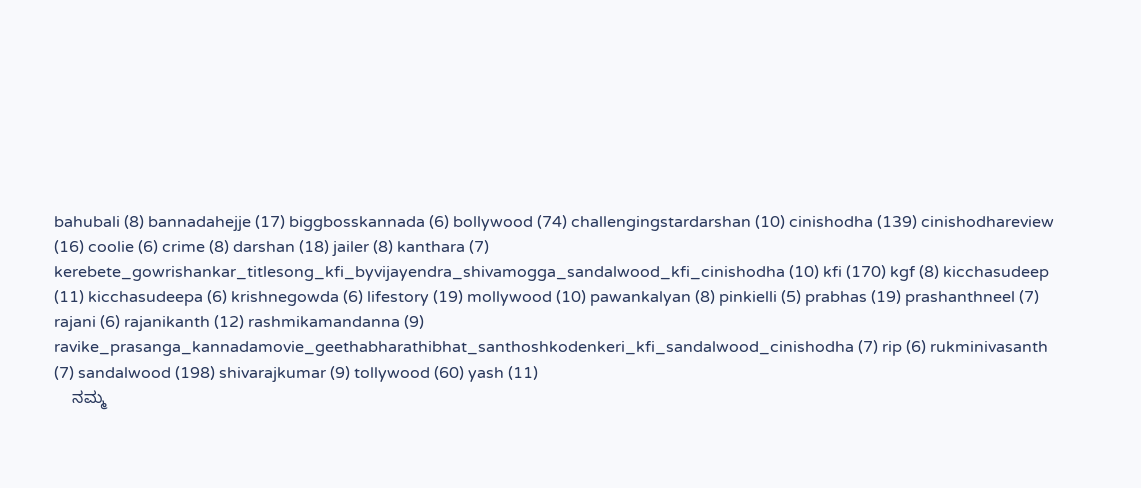bahubali (8) bannadahejje (17) biggbosskannada (6) bollywood (74) challengingstardarshan (10) cinishodha (139) cinishodhareview (16) coolie (6) crime (8) darshan (18) jailer (8) kanthara (7) kerebete_gowrishankar_titlesong_kfi_byvijayendra_shivamogga_sandalwood_kfi_cinishodha (10) kfi (170) kgf (8) kicchasudeep (11) kicchasudeepa (6) krishnegowda (6) lifestory (19) mollywood (10) pawankalyan (8) pinkielli (5) prabhas (19) prashanthneel (7) rajani (6) rajanikanth (12) rashmikamandanna (9) ravike_prasanga_kannadamovie_geethabharathibhat_santhoshkodenkeri_kfi_sandalwood_cinishodha (7) rip (6) rukminivasanth (7) sandalwood (198) shivarajkumar (9) tollywood (60) yash (11)
    ನಮ್ಮ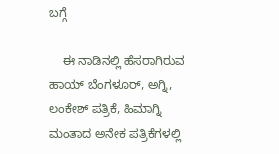ಬಗ್ಗೆ

    ಈ ನಾಡಿನಲ್ಲಿ ಹೆಸರಾಗಿರುವ ಹಾಯ್ ಬೆಂಗಳೂರ್, ಅಗ್ನಿ, ಲಂಕೇಶ್ ಪತ್ರಿಕೆ, ಹಿಮಾಗ್ನಿ ಮಂತಾದ ಅನೇಕ ಪತ್ರಿಕೆಗಳಲ್ಲಿ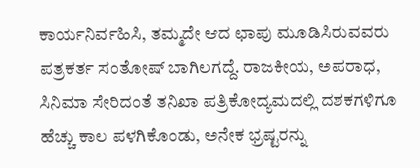ಕಾರ್ಯನಿರ್ವಹಿಸಿ, ತಮ್ಮದೇ ಆದ ಛಾಪು ಮೂಡಿಸಿರುವವರು ಪತ್ರಕರ್ತ ಸಂತೋಷ್ ಬಾಗಿಲಗದ್ದೆ. ರಾಜಕೀಯ, ಅಪರಾಧ, ಸಿನಿಮಾ ಸೇರಿದಂತೆ ತನಿಖಾ ಪತ್ರಿಕೋದ್ಯಮದಲ್ಲಿ ದಶಕಗಳಿಗೂ ಹೆಚ್ಚು ಕಾಲ ಪಳಗಿಕೊಂಡು, ಅನೇಕ ಭ್ರಷ್ಟರನ್ನು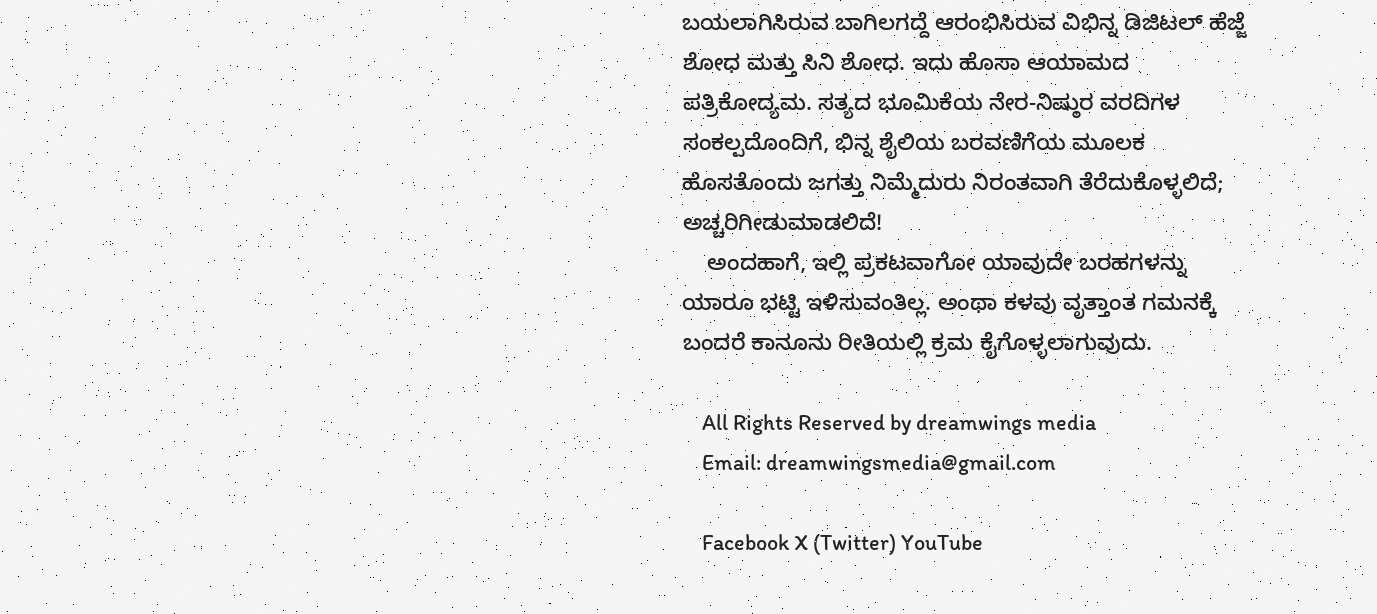ಬಯಲಾಗಿಸಿರುವ ಬಾಗಿಲಗದ್ದೆ ಆರಂಭಿಸಿರುವ ವಿಭಿನ್ನ ಡಿಜಿಟಲ್ ಹೆಜ್ಜೆ ಶೋಧ ಮತ್ತು ಸಿನಿ ಶೋಧ. ಇದು ಹೊಸಾ ಆಯಾಮದ ಪತ್ರಿಕೋದ್ಯಮ. ಸತ್ಯದ ಭೂಮಿಕೆಯ ನೇರ-ನಿಷ್ಠುರ ವರದಿಗಳ ಸಂಕಲ್ಪದೊಂದಿಗೆ, ಭಿನ್ನ ಶೈಲಿಯ ಬರವಣಿಗೆಯ ಮೂಲಕ ಹೊಸತೊಂದು ಜಗತ್ತು ನಿಮ್ಮೆದುರು ನಿರಂತವಾಗಿ ತೆರೆದುಕೊಳ್ಳಲಿದೆ; ಅಚ್ಚರಿಗೀಡುಮಾಡಲಿದೆ!
    ಅಂದಹಾಗೆ, ಇಲ್ಲಿ ಪ್ರಕಟವಾಗೋ ಯಾವುದೇ ಬರಹಗಳನ್ನು ಯಾರೂ ಭಟ್ಟಿ ಇಳಿಸುವಂತಿಲ್ಲ. ಅಂಥಾ ಕಳವು ವೃತ್ತಾಂತ ಗಮನಕ್ಕೆ ಬಂದರೆ ಕಾನೂನು ರೀತಿಯಲ್ಲಿ ಕ್ರಮ ಕೈಗೊಳ್ಳಲಾಗುವುದು.

    All Rights Reserved by dreamwings media
    Email: dreamwingsmedia@gmail.com

    Facebook X (Twitter) YouTube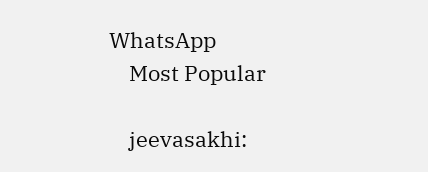WhatsApp
    Most Popular

    jeevasakhi: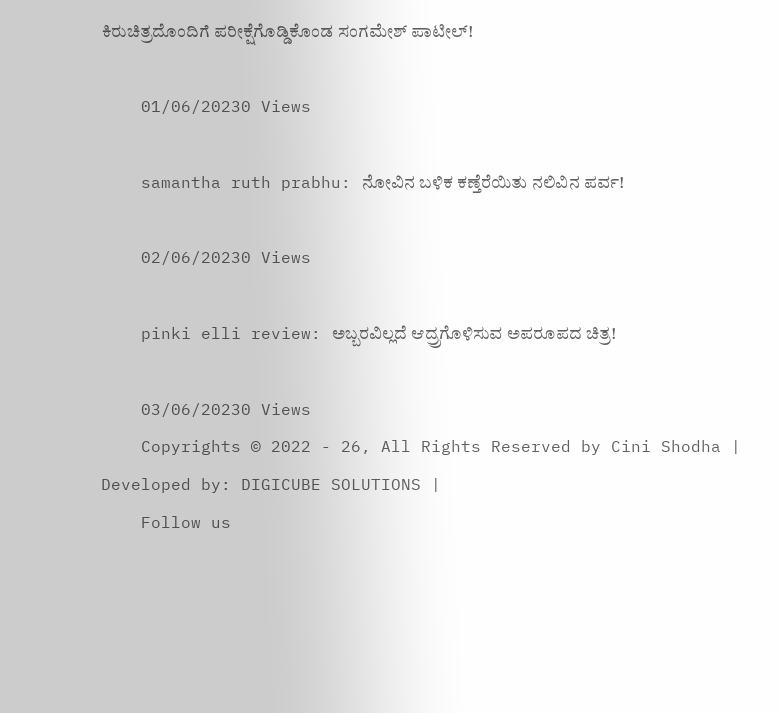ಕಿರುಚಿತ್ರದೊಂದಿಗೆ ಪರೀಕ್ಷೆಗೊಡ್ಡಿಕೊಂಡ ಸಂಗಮೇಶ್ ಪಾಟೀಲ್!

    01/06/20230 Views

    samantha ruth prabhu: ನೋವಿನ ಬಳಿಕ ಕಣ್ತೆರೆಯಿತು ನಲಿವಿನ ಪರ್ವ!

    02/06/20230 Views

    pinki elli review: ಅಬ್ಬರವಿಲ್ಲದೆ ಆದ್ರ್ರಗೊಳಿಸುವ ಅಪರೂಪದ ಚಿತ್ರ!

    03/06/20230 Views
    Copyrights © 2022 - 26, All Rights Reserved by Cini Shodha | Developed by: DIGICUBE SOLUTIONS |
    Follow us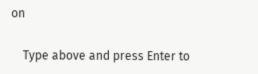on

    Type above and press Enter to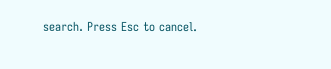search. Press Esc to cancel.